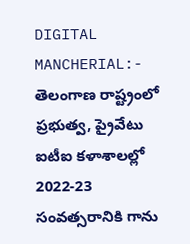DIGITAL MANCHERIAL:- తెలంగాణ రాష్ట్రంలో ప్రభుత్వ, ప్రైవేటు ఐటీఐ కళాశాలల్లో 2022-23 సంవత్సరానికి గాను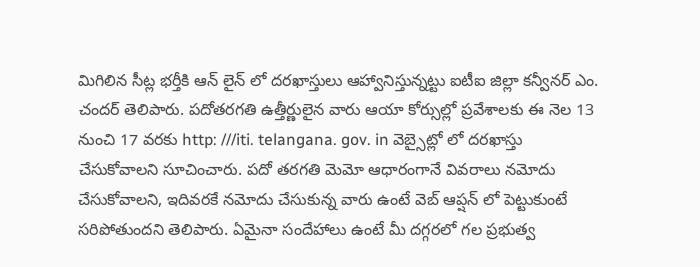మిగిలిన సీట్ల భర్తీకి ఆన్ లైన్ లో దరఖాస్తులు ఆహ్వానిస్తున్నట్టు ఐటీఐ జిల్లా కన్వీనర్ ఎం. చందర్ తెలిపారు. పదోతరగతి ఉత్తీర్ణులైన వారు ఆయా కోర్సుల్లో ప్రవేశాలకు ఈ నెల 13 నుంచి 17 వరకు http: ///iti. telangana. gov. in వెబ్సైట్లో లో దరఖాస్తు చేసుకోవాలని సూచించారు. పదో తరగతి మెమో ఆధారంగానే వివరాలు నమోదు చేసుకోవాలని, ఇదివరకే నమోదు చేసుకున్న వారు ఉంటే వెబ్ ఆప్షన్ లో పెట్టుకుంటే సరిపోతుందని తెలిపారు. ఏమైనా సందేహాలు ఉంటే మీ దగ్గరలో గల ప్రభుత్వ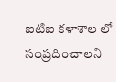ఐటిఐ కళాశాల లో సంప్రదించాలని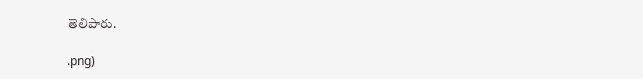తెలిపారు.

.png)